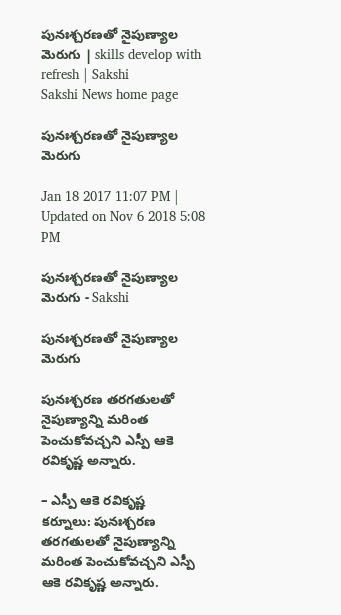పునఃశ్చరణతో నైపుణ్యాల మెరుగు | skills develop with refresh | Sakshi
Sakshi News home page

పునఃశ్చరణతో నైపుణ్యాల మెరుగు

Jan 18 2017 11:07 PM | Updated on Nov 6 2018 5:08 PM

పునఃశ్చరణతో నైపుణ్యాల మెరుగు - Sakshi

పునఃశ్చరణతో నైపుణ్యాల మెరుగు

పునఃశ్చరణ తరగతులతో నైపుణ్యాన్ని మరింత పెంచుకోవచ్చని ఎస్పీ ఆకె రవికృష్ణ అన్నారు.

– ఎస్పీ ఆకె రవికృష్ణ
కర్నూలు: పునఃశ్చరణ తరగతులతో నైపుణ్యాన్ని మరింత పెంచుకోవచ్చని ఎస్పీ ఆకె రవికృష్ణ అన్నారు.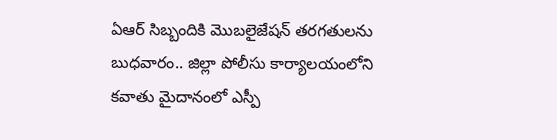ఏఆర్‌ సిబ్బందికి మొబలైజేషన్‌ తరగతులను బుధవారం.. జిల్లా పోలీసు కార్యాలయంలోని కవాతు మైదానంలో ఎస్పీ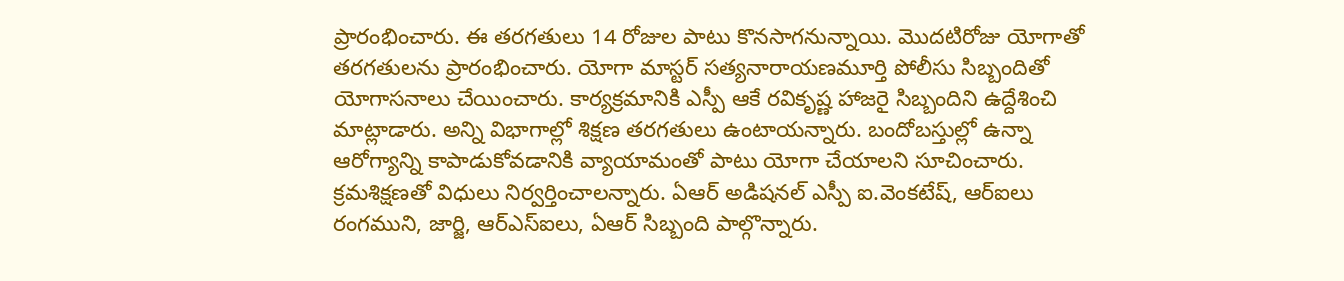ప్రారంభించారు. ఈ తరగతులు 14 రోజుల పాటు కొనసాగనున్నాయి. మొదటిరోజు యోగాతో తరగతులను ప్రారంభించారు. యోగా మాస్టర్‌ సత్యనారాయణమూర్తి పోలీసు సిబ్బందితో యోగాసనాలు చేయించారు. కార్యక్రమానికి ఎస్పీ ఆకే రవికృష్ణ హాజరై సిబ్బందిని ఉద్దేశించి మాట్లాడారు. అన్ని విభాగాల్లో శిక్షణ తరగతులు ఉంటాయన్నారు. బందోబస్తుల్లో ఉన్నా ఆరోగ్యాన్ని కాపాడుకోవడానికి వ్యాయామంతో పాటు యోగా చేయాలని సూచించారు. క్రమశిక్షణతో విధులు నిర్వర్తించాలన్నారు. ఏఆర్‌ అడిషనల్‌ ఎస్పీ ఐ.వెంకటేష్, ఆర్‌ఐలు రంగముని, జార్జి, ఆర్‌ఎస్‌ఐలు, ఏఆర్‌ సిబ్బంది పాల్గొన్నారు.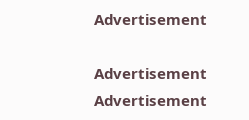Advertisement

Advertisement
Advertisement